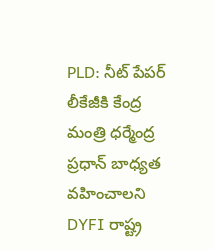PLD: నీట్ పేపర్ లీకేజీకి కేంద్ర మంత్రి ధర్మేంద్ర ప్రధాన్ బాధ్యత వహించాలని DYFI రాష్ట్ర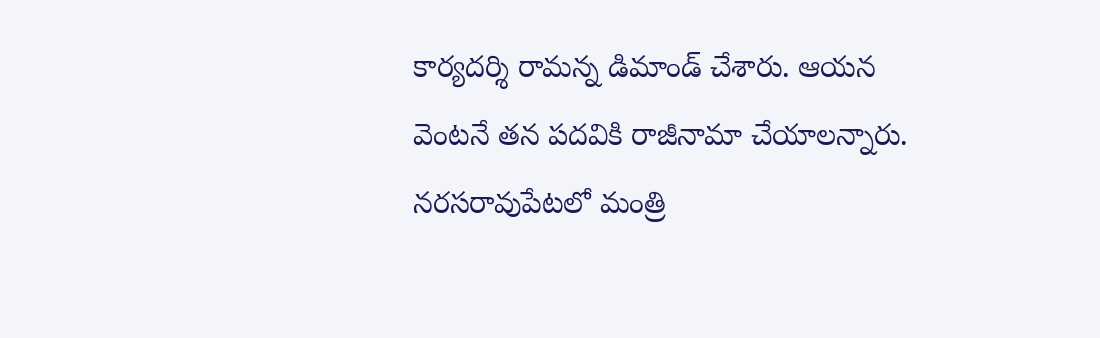కార్యదర్శి రామన్న డిమాండ్ చేశారు. ఆయన వెంటనే తన పదవికి రాజీనామా చేయాలన్నారు. నరసరావుపేటలో మంత్రి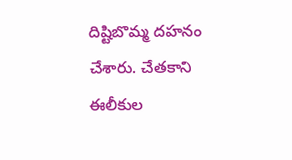దిష్టిబొమ్మ దహనం చేశారు. చేతకాని ఈలీకుల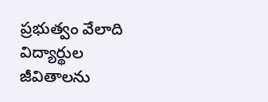ప్రభుత్వం వేలాది విద్యార్థుల జీవితాలను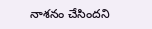నాశనం చేసిందని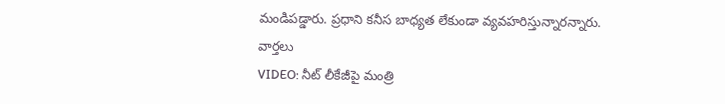మండిపడ్డారు. ప్రధాని కనీస బాధ్యత లేకుండా వ్యవహరిస్తున్నారన్నారు.
వార్తలు
VIDEO: నీట్ లీకేజీపై మంత్రి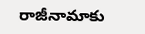రాజీనామాకు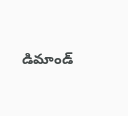డిమాండ్